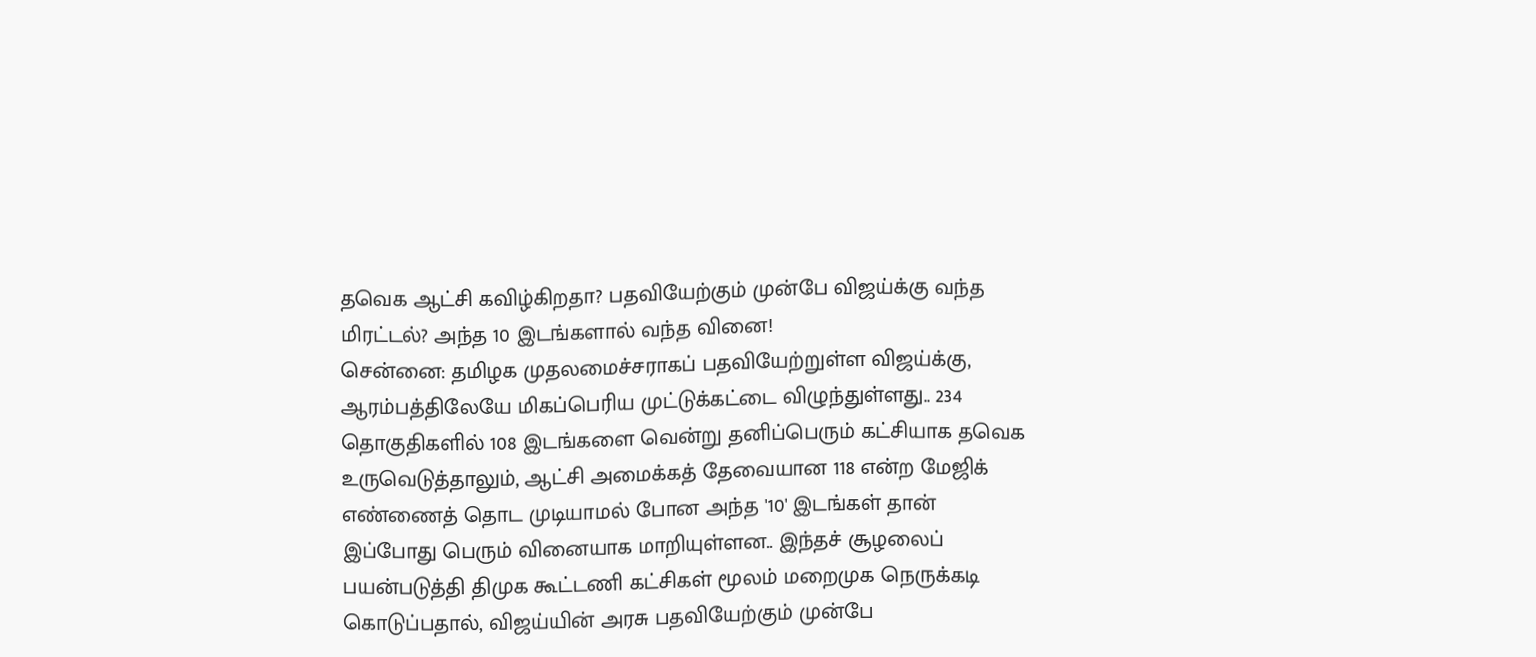தவெக ஆட்சி கவிழ்கிறதா? பதவியேற்கும் முன்பே விஜய்க்கு வந்த மிரட்டல்? அந்த 10 இடங்களால் வந்த வினை!
சென்னை: தமிழக முதலமைச்சராகப் பதவியேற்றுள்ள விஜய்க்கு, ஆரம்பத்திலேயே மிகப்பெரிய முட்டுக்கட்டை விழுந்துள்ளது.. 234 தொகுதிகளில் 108 இடங்களை வென்று தனிப்பெரும் கட்சியாக தவெக உருவெடுத்தாலும், ஆட்சி அமைக்கத் தேவையான 118 என்ற மேஜிக் எண்ணைத் தொட முடியாமல் போன அந்த '10' இடங்கள் தான் இப்போது பெரும் வினையாக மாறியுள்ளன.. இந்தச் சூழலைப் பயன்படுத்தி திமுக கூட்டணி கட்சிகள் மூலம் மறைமுக நெருக்கடி கொடுப்பதால், விஜய்யின் அரசு பதவியேற்கும் முன்பே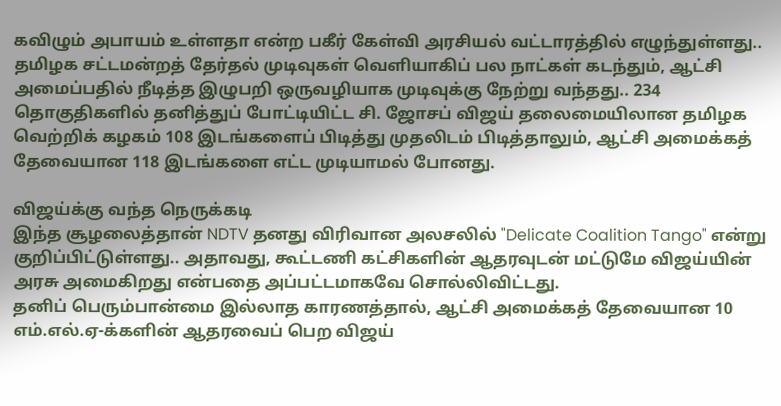கவிழும் அபாயம் உள்ளதா என்ற பகீர் கேள்வி அரசியல் வட்டாரத்தில் எழுந்துள்ளது..
தமிழக சட்டமன்றத் தேர்தல் முடிவுகள் வெளியாகிப் பல நாட்கள் கடந்தும், ஆட்சி அமைப்பதில் நீடித்த இழுபறி ஒருவழியாக முடிவுக்கு நேற்று வந்தது.. 234 தொகுதிகளில் தனித்துப் போட்டியிட்ட சி. ஜோசப் விஜய் தலைமையிலான தமிழக வெற்றிக் கழகம் 108 இடங்களைப் பிடித்து முதலிடம் பிடித்தாலும், ஆட்சி அமைக்கத் தேவையான 118 இடங்களை எட்ட முடியாமல் போனது.

விஜய்க்கு வந்த நெருக்கடி
இந்த சூழலைத்தான் NDTV தனது விரிவான அலசலில் "Delicate Coalition Tango" என்று குறிப்பிட்டுள்ளது.. அதாவது, கூட்டணி கட்சிகளின் ஆதரவுடன் மட்டுமே விஜய்யின் அரசு அமைகிறது என்பதை அப்பட்டமாகவே சொல்லிவிட்டது.
தனிப் பெரும்பான்மை இல்லாத காரணத்தால், ஆட்சி அமைக்கத் தேவையான 10 எம்.எல்.ஏ-க்களின் ஆதரவைப் பெற விஜய்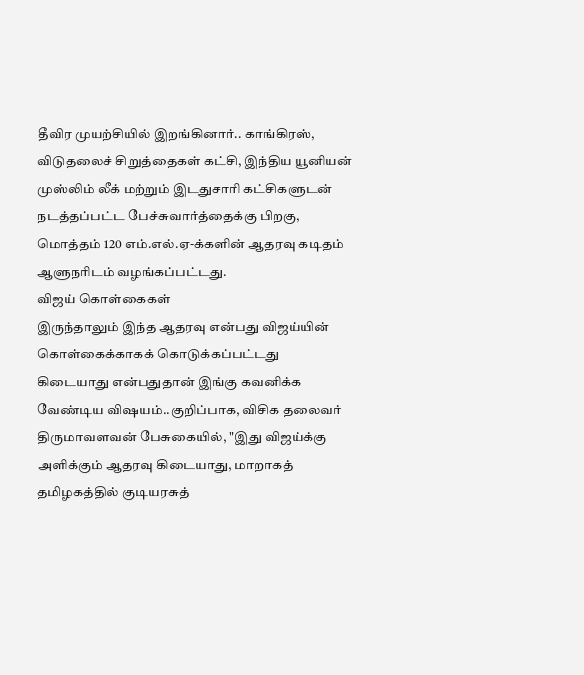தீவிர முயற்சியில் இறங்கினார்.. காங்கிரஸ், விடுதலைச் சிறுத்தைகள் கட்சி, இந்திய யூனியன் முஸ்லிம் லீக் மற்றும் இடதுசாரி கட்சிகளுடன் நடத்தப்பட்ட பேச்சுவார்த்தைக்கு பிறகு, மொத்தம் 120 எம்.எல்.ஏ-க்களின் ஆதரவு கடிதம் ஆளுநரிடம் வழங்கப்பட்டது.
விஜய் கொள்கைகள்
இருந்தாலும் இந்த ஆதரவு என்பது விஜய்யின் கொள்கைக்காகக் கொடுக்கப்பட்டது கிடையாது என்பதுதான் இங்கு கவனிக்க வேண்டிய விஷயம்..குறிப்பாக, விசிக தலைவர் திருமாவளவன் பேசுகையில், "இது விஜய்க்கு அளிக்கும் ஆதரவு கிடையாது, மாறாகத் தமிழகத்தில் குடியரசுத்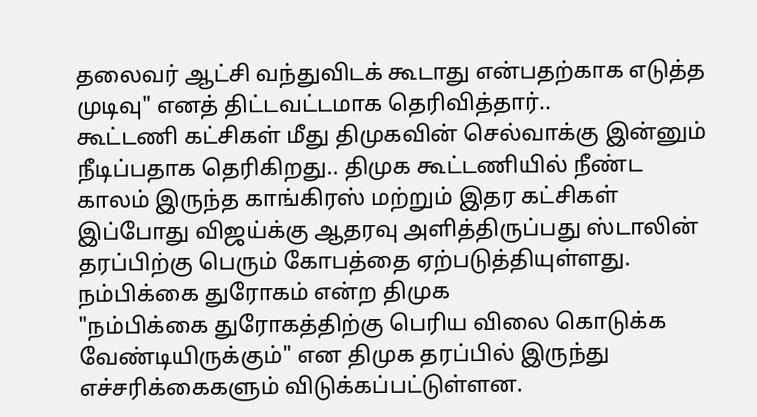தலைவர் ஆட்சி வந்துவிடக் கூடாது என்பதற்காக எடுத்த முடிவு" எனத் திட்டவட்டமாக தெரிவித்தார்..
கூட்டணி கட்சிகள் மீது திமுகவின் செல்வாக்கு இன்னும் நீடிப்பதாக தெரிகிறது.. திமுக கூட்டணியில் நீண்ட காலம் இருந்த காங்கிரஸ் மற்றும் இதர கட்சிகள் இப்போது விஜய்க்கு ஆதரவு அளித்திருப்பது ஸ்டாலின் தரப்பிற்கு பெரும் கோபத்தை ஏற்படுத்தியுள்ளது.
நம்பிக்கை துரோகம் என்ற திமுக
"நம்பிக்கை துரோகத்திற்கு பெரிய விலை கொடுக்க வேண்டியிருக்கும்" என திமுக தரப்பில் இருந்து எச்சரிக்கைகளும் விடுக்கப்பட்டுள்ளன.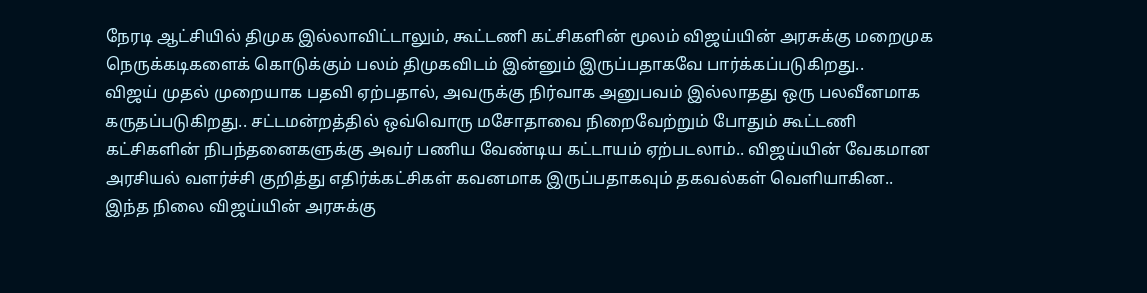நேரடி ஆட்சியில் திமுக இல்லாவிட்டாலும், கூட்டணி கட்சிகளின் மூலம் விஜய்யின் அரசுக்கு மறைமுக நெருக்கடிகளைக் கொடுக்கும் பலம் திமுகவிடம் இன்னும் இருப்பதாகவே பார்க்கப்படுகிறது..
விஜய் முதல் முறையாக பதவி ஏற்பதால், அவருக்கு நிர்வாக அனுபவம் இல்லாதது ஒரு பலவீனமாக கருதப்படுகிறது.. சட்டமன்றத்தில் ஒவ்வொரு மசோதாவை நிறைவேற்றும் போதும் கூட்டணி கட்சிகளின் நிபந்தனைகளுக்கு அவர் பணிய வேண்டிய கட்டாயம் ஏற்படலாம்.. விஜய்யின் வேகமான அரசியல் வளர்ச்சி குறித்து எதிர்க்கட்சிகள் கவனமாக இருப்பதாகவும் தகவல்கள் வெளியாகின.. இந்த நிலை விஜய்யின் அரசுக்கு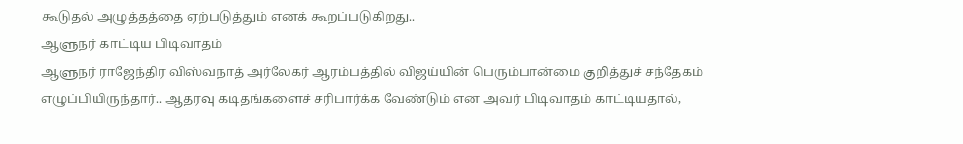கூடுதல் அழுத்தத்தை ஏற்படுத்தும் எனக் கூறப்படுகிறது..
ஆளுநர் காட்டிய பிடிவாதம்
ஆளுநர் ராஜேந்திர விஸ்வநாத் அர்லேகர் ஆரம்பத்தில் விஜய்யின் பெரும்பான்மை குறித்துச் சந்தேகம் எழுப்பியிருந்தார்.. ஆதரவு கடிதங்களைச் சரிபார்க்க வேண்டும் என அவர் பிடிவாதம் காட்டியதால்,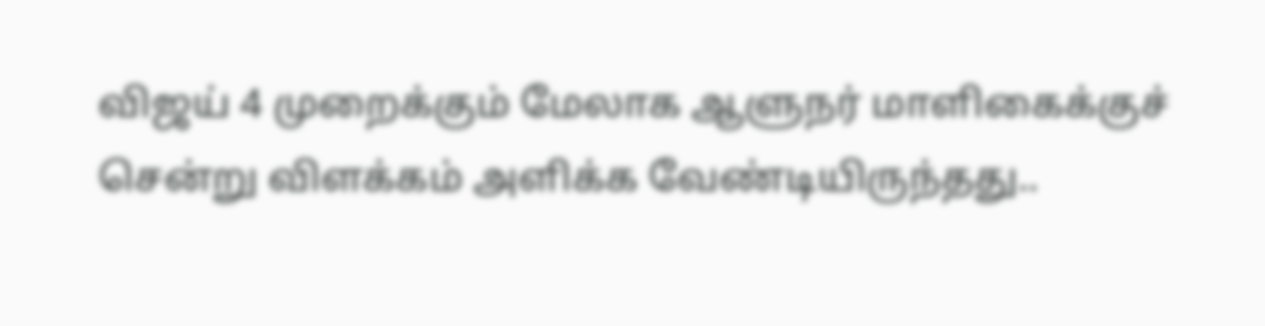விஜய் 4 முறைக்கும் மேலாக ஆளுநர் மாளிகைக்குச் சென்று விளக்கம் அளிக்க வேண்டியிருந்தது..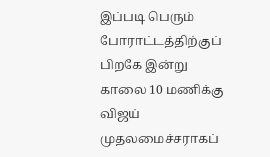இப்படி பெரும் போராட்டத்திற்குப் பிறகே இன்று காலை 10 மணிக்கு விஜய் முதலமைச்சராகப்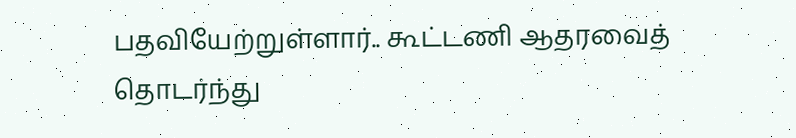பதவியேற்றுள்ளார்.. கூட்டணி ஆதரவைத் தொடர்ந்து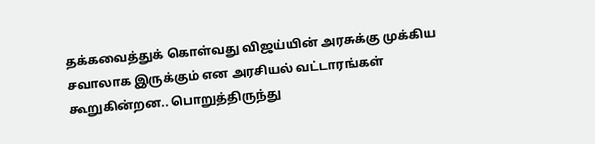தக்கவைத்துக் கொள்வது விஜய்யின் அரசுக்கு முக்கிய சவாலாக இருக்கும் என அரசியல் வட்டாரங்கள் கூறுகின்றன.. பொறுத்திருந்து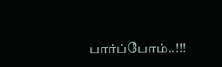பார்ப்போம்..!!!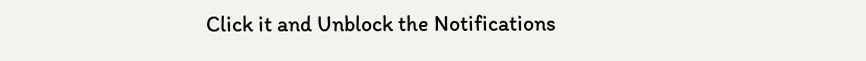Click it and Unblock the Notifications